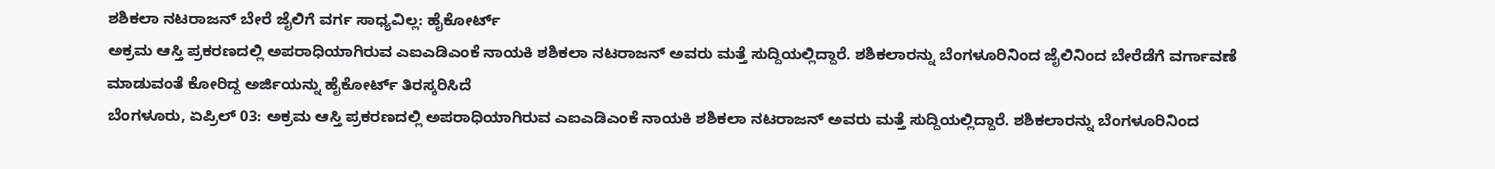ಶಶಿಕಲಾ ನಟರಾಜನ್ ಬೇರೆ ಜೈಲಿಗೆ ವರ್ಗ ಸಾಧ್ಯವಿಲ್ಲ: ಹೈಕೋರ್ಟ್
ಅಕ್ರಮ ಆಸ್ತಿ ಪ್ರಕರಣದಲ್ಲಿ ಅಪರಾಧಿಯಾಗಿರುವ ಎಐಎಡಿಎಂಕೆ ನಾಯಕಿ ಶಶಿಕಲಾ ನಟರಾಜನ್ ಅವರು ಮತ್ತೆ ಸುದ್ದಿಯಲ್ಲಿದ್ದಾರೆ. ಶಶಿಕಲಾರನ್ನು ಬೆಂಗಳೂರಿನಿಂದ ಜೈಲಿನಿಂದ ಬೇರೆಡೆಗೆ ವರ್ಗಾವಣೆ ಮಾಡುವಂತೆ ಕೋರಿದ್ದ ಅರ್ಜಿಯನ್ನು ಹೈಕೋರ್ಟ್ ತಿರಸ್ಕರಿಸಿದೆ
ಬೆಂಗಳೂರು, ಏಪ್ರಿಲ್ 03: ಅಕ್ರಮ ಆಸ್ತಿ ಪ್ರಕರಣದಲ್ಲಿ ಅಪರಾಧಿಯಾಗಿರುವ ಎಐಎಡಿಎಂಕೆ ನಾಯಕಿ ಶಶಿಕಲಾ ನಟರಾಜನ್ ಅವರು ಮತ್ತೆ ಸುದ್ದಿಯಲ್ಲಿದ್ದಾರೆ. ಶಶಿಕಲಾರನ್ನು ಬೆಂಗಳೂರಿನಿಂದ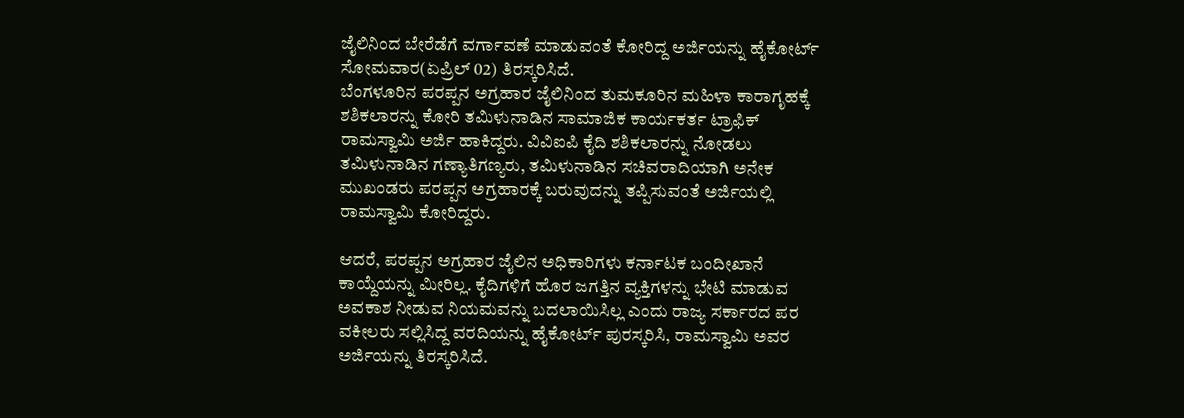ಜೈಲಿನಿಂದ ಬೇರೆಡೆಗೆ ವರ್ಗಾವಣೆ ಮಾಡುವಂತೆ ಕೋರಿದ್ದ ಅರ್ಜಿಯನ್ನು ಹೈಕೋರ್ಟ್ ಸೋಮವಾರ(ಏಪ್ರಿಲ್ 02) ತಿರಸ್ಕರಿಸಿದೆ.
ಬೆಂಗಳೂರಿನ ಪರಪ್ಪನ ಅಗ್ರಹಾರ ಜೈಲಿನಿಂದ ತುಮಕೂರಿನ ಮಹಿಳಾ ಕಾರಾಗೃಹಕ್ಕೆ ಶಶಿಕಲಾರನ್ನು ಕೋರಿ ತಮಿಳುನಾಡಿನ ಸಾಮಾಜಿಕ ಕಾರ್ಯಕರ್ತ ಟ್ರಾಫಿಕ್ ರಾಮಸ್ವಾಮಿ ಅರ್ಜಿ ಹಾಕಿದ್ದರು. ವಿವಿಐಪಿ ಕೈದಿ ಶಶಿಕಲಾರನ್ನು ನೋಡಲು ತಮಿಳುನಾಡಿನ ಗಣ್ಯಾತಿಗಣ್ಯರು, ತಮಿಳುನಾಡಿನ ಸಚಿವರಾದಿಯಾಗಿ ಅನೇಕ ಮುಖಂಡರು ಪರಪ್ಪನ ಅಗ್ರಹಾರಕ್ಕೆ ಬರುವುದನ್ನು ತಪ್ಪಿಸುವಂತೆ ಅರ್ಜಿಯಲ್ಲಿ ರಾಮಸ್ವಾಮಿ ಕೋರಿದ್ದರು.

ಆದರೆ, ಪರಪ್ಪನ ಅಗ್ರಹಾರ ಜೈಲಿನ ಅಧಿಕಾರಿಗಳು ಕರ್ನಾಟಕ ಬಂದೀಖಾನೆ ಕಾಯ್ದೆಯನ್ನು ಮೀರಿಲ್ಲ. ಕೈದಿಗಳಿಗೆ ಹೊರ ಜಗತ್ತಿನ ವ್ಯಕ್ತಿಗಳನ್ನು ಭೇಟಿ ಮಾಡುವ ಅವಕಾಶ ನೀಡುವ ನಿಯಮವನ್ನು ಬದಲಾಯಿಸಿಲ್ಲ ಎಂದು ರಾಜ್ಯ ಸರ್ಕಾರದ ಪರ ವಕೀಲರು ಸಲ್ಲಿಸಿದ್ದ ವರದಿಯನ್ನು ಹೈಕೋರ್ಟ್ ಪುರಸ್ಕರಿಸಿ, ರಾಮಸ್ವಾಮಿ ಅವರ ಅರ್ಜಿಯನ್ನು ತಿರಸ್ಕರಿಸಿದೆ.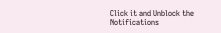Click it and Unblock the Notifications